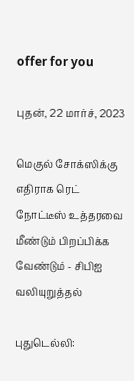offer for you

புதன், 22 மார்ச், 2023

மெகுல் சோக்ஸிக்கு எதிராக ரெட் நோட்டீஸ் உத்தரவை மீண்டும் பிறப்பிக்க வேண்டும் - சிபிஐ வலியுறுத்தல்

புதுடெல்லி: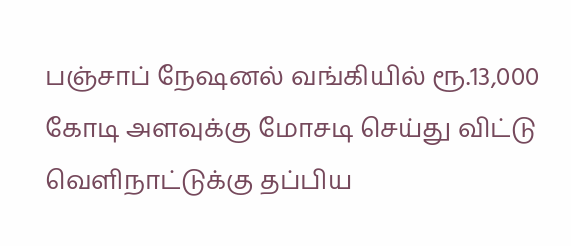பஞ்சாப் நேஷனல் வங்கியில் ரூ.13,000 கோடி அளவுக்கு மோசடி செய்து விட்டு வெளிநாட்டுக்கு தப்பிய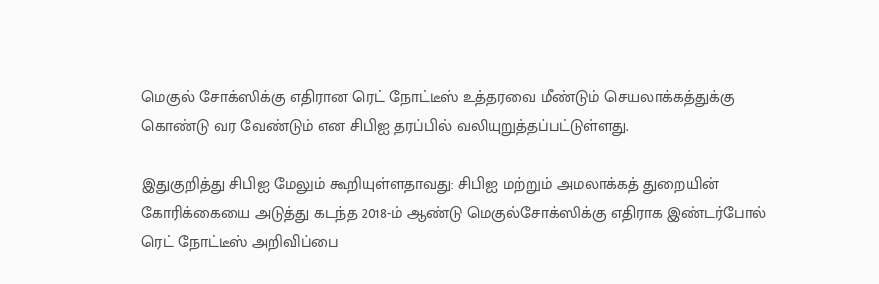மெகுல் சோக்ஸிக்கு எதிரான ரெட் நோட்டீஸ் உத்தரவை மீண்டும் செயலாக்கத்துக்கு கொண்டு வர வேண்டும் என சிபிஐ தரப்பில் வலியுறுத்தப்பட்டுள்ளது.

இதுகுறித்து சிபிஐ மேலும் கூறியுள்ளதாவது: சிபிஐ மற்றும் அமலாக்கத் துறையின் கோரிக்கையை அடுத்து கடந்த 2018-ம் ஆண்டு மெகுல்சோக்ஸிக்கு எதிராக இண்டர்போல் ரெட் நோட்டீஸ் அறிவிப்பை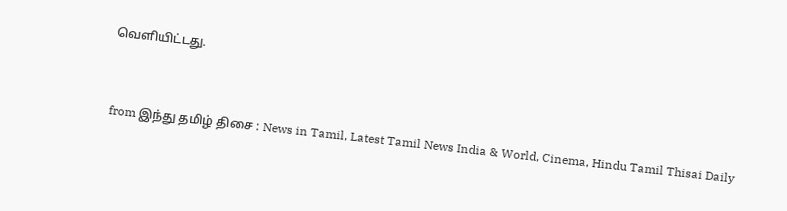வெளியிட்டது.



from இந்து தமிழ் திசை : News in Tamil, Latest Tamil News India & World, Cinema, Hindu Tamil Thisai Daily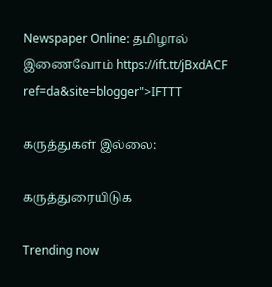Newspaper Online: தமிழால் இணைவோம் https://ift.tt/jBxdACF
ref=da&site=blogger">IFTTT

கருத்துகள் இல்லை:

கருத்துரையிடுக

Trending now